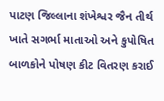પાટણ જિલ્લાના શંખેશ્વર જૈન તીર્થ ખાતે સગર્ભા માતાઓ અને કુપોષિત બાળકોને પોષણ કીટ વિતરણ કરાઈ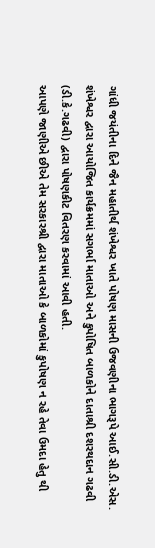ગાંધી જયંતીના દિને જૈન મહાતીર્થ શંખેશ્વર ખાતે પોષણ માસની ઉજવણીના ભાગરૂપે આઈ.સી.ડી.એસ. શંખેશ્વર દ્વારા આયોજિત કાર્યક્રમમાં સગર્ભા માતાઓ અને કુપોષિત બાળકોને દાતાશ્રી દશરથદાન ગઢવી (ડી.કે.ગઢવી) દ્વારા પોષણકીટ વિતરણ કરવામાં આવી હતી.
આપણે જાણીએ છીએ તેમ સરકારશ્રી દ્વારા માતાઓ કે બાળકોમાં કુપોષણ ન રહે તેવા ઉમદા હેતુ થી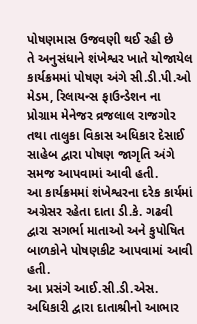પોષણમાસ ઉજવણી થઈ રહી છે
તે અનુસંધાને શંખેશ્વર ખાતે યોજાયેલ કાર્યક્રમમાં પોષણ અંગે સી.ડી.પી.ઓ મેડમ, રિલાયન્સ ફાઉન્ડેશન ના પ્રોગ્રામ મેનેજર વ્રજલાલ રાજગોર તથા તાલુકા વિકાસ અધિકાર દેસાઈ સાહેબ દ્વારા પોષણ જાગૃતિ અંગે સમજ આપવામાં આવી હતી.
આ કાર્યક્રમમાં શંખેશ્વરના દરેક કાર્યમાં અગ્રેસર રહેતા દાતા ડી.કે. ગઢવી દ્વારા સગર્ભા માતાઓ અને કુપોષિત બાળકોને પોષણકીટ આપવામાં આવી હતી.
આ પ્રસંગે આઈ.સી.ડી.એસ. અધિકારી દ્વારા દાતાશ્રીનો આભાર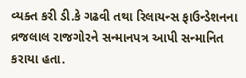વ્યક્ત કરી ડી.કે ગઢવી તથા રિલાયન્સ ફાઉન્ડેશનના વ્રજલાલ રાજગોરને સન્માનપત્ર આપી સન્માનિત કરાયા હતા.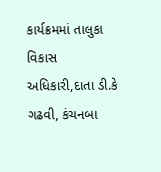કાર્યક્રમમાં તાલુકા વિકાસ અધિકારી,દાતા ડી.કે ગઢવી, કંચનબા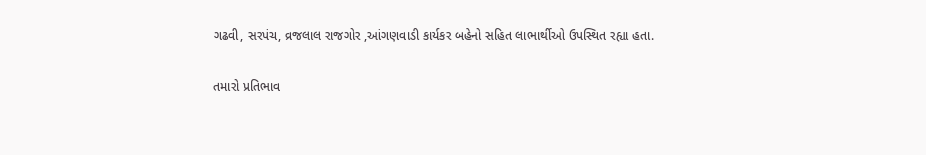ગઢવી, સરપંચ, વ્રજલાલ રાજગોર ,આંગણવાડી કાર્યકર બહેનો સહિત લાભાર્થીઓ ઉપસ્થિત રહ્યા હતા.

તમારો પ્રતિભાવ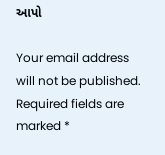આપો

Your email address will not be published. Required fields are marked *